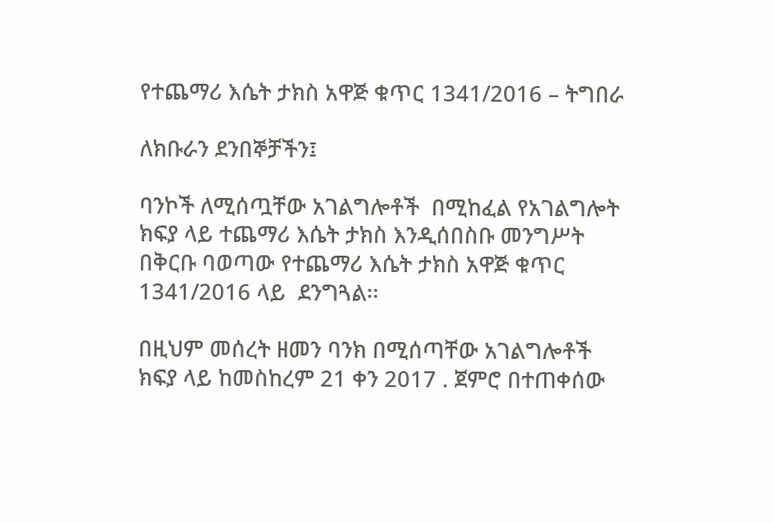የተጨማሪ እሴት ታክስ አዋጅ ቁጥር 1341/2016 – ትግበራ

ለክቡራን ደንበኞቻችን፤

ባንኮች ለሚሰጧቸው አገልግሎቶች  በሚከፈል የአገልግሎት ክፍያ ላይ ተጨማሪ እሴት ታክስ እንዲሰበስቡ መንግሥት በቅርቡ ባወጣው የተጨማሪ እሴት ታክስ አዋጅ ቁጥር 1341/2016 ላይ  ደንግጓል፡፡

በዚህም መሰረት ዘመን ባንክ በሚሰጣቸው አገልግሎቶች  ክፍያ ላይ ከመስከረም 21 ቀን 2017 . ጀምሮ በተጠቀሰው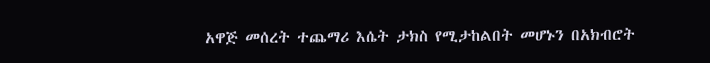አዋጅ መሰረት ተጨማሪ እሴት ታክስ የሚታከልበት መሆኑን በአክብሮት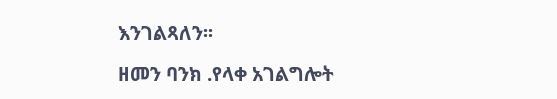እንገልጻለን፡፡

ዘመን ባንክ .የላቀ አገልግሎት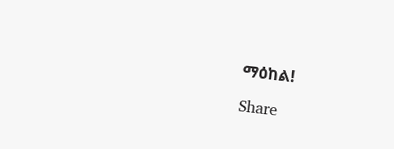ማዕከል!

Share